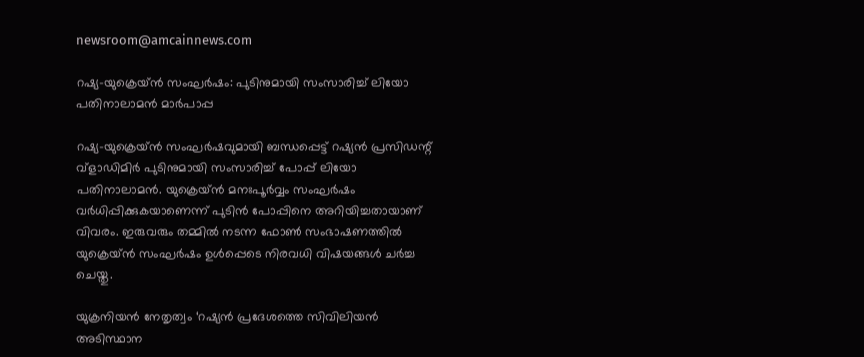newsroom@amcainnews.com

റഷ്യ-യുക്രെയ്ന്‍ സംഘര്‍ഷം: പുടിനുമായി സംസാരിച്ച് ലിയോ പതിനാലാമന്‍ മാര്‍പാപ്പ

റഷ്യ-യുക്രെയ്ന്‍ സംഘര്‍ഷവുമായി ബന്ധപ്പെട്ട് റഷ്യന്‍ പ്രസിഡന്റ് വ്‌ളാഡിമിര്‍ പുടിനുമായി സംസാരിച്ച് പോപ്പ് ലിയോ പതിനാലാമന്‍. യുക്രെയ്ന്‍ മനഃപൂര്‍വ്വം സംഘര്‍ഷം വര്‍ധിപ്പിക്കുകയാണെന്ന് പുടിന്‍ പോപ്പിനെ അറിയിച്ചതായാണ് വിവരം. ഇരുവരും തമ്മില്‍ നടന്ന ഫോണ്‍ സംഭാഷണത്തില്‍ യുക്രെയ്ന്‍ സംഘര്‍ഷം ഉള്‍പ്പെടെ നിരവധി വിഷയങ്ങള്‍ ചര്‍ച്ച ചെയ്തു.

യുക്രനിയന്‍ നേതൃത്വം ‘റഷ്യന്‍ പ്രദേശത്തെ സിവിലിയന്‍ അടിസ്ഥാന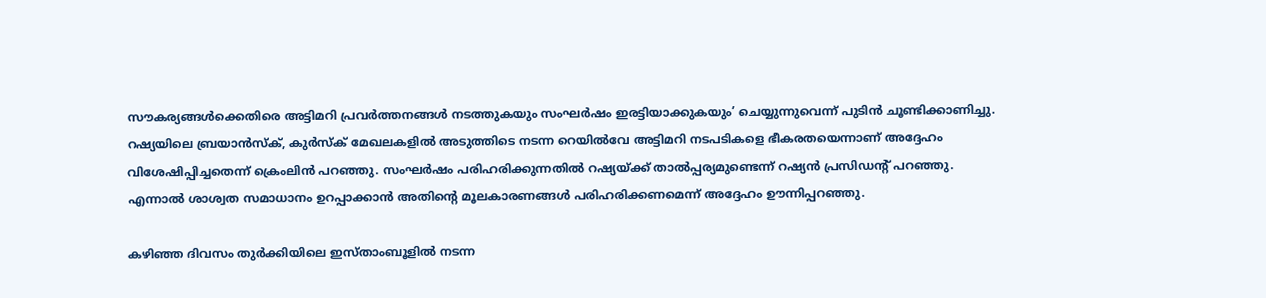സൗകര്യങ്ങള്‍ക്കെതിരെ അട്ടിമറി പ്രവര്‍ത്തനങ്ങള്‍ നടത്തുകയും സംഘര്‍ഷം ഇരട്ടിയാക്കുകയും’ ചെയ്യുന്നുവെന്ന് പുടിന്‍ ചൂണ്ടിക്കാണിച്ചു. റഷ്യയിലെ ബ്രയാന്‍സ്‌ക്, കുര്‍സ്‌ക് മേഖലകളില്‍ അടുത്തിടെ നടന്ന റെയില്‍വേ അട്ടിമറി നടപടികളെ ഭീകരതയെന്നാണ് അദ്ദേഹം വിശേഷിപ്പിച്ചതെന്ന് ക്രെംലിന്‍ പറഞ്ഞു. സംഘര്‍ഷം പരിഹരിക്കുന്നതില്‍ റഷ്യയ്ക്ക് താല്‍പ്പര്യമുണ്ടെന്ന് റഷ്യന്‍ പ്രസിഡന്റ് പറഞ്ഞു. എന്നാല്‍ ശാശ്വത സമാധാനം ഉറപ്പാക്കാന്‍ അതിന്റെ മൂലകാരണങ്ങള്‍ പരിഹരിക്കണമെന്ന് അദ്ദേഹം ഊന്നിപ്പറഞ്ഞു.

കഴിഞ്ഞ ദിവസം തുര്‍ക്കിയിലെ ഇസ്താംബൂളില്‍ നടന്ന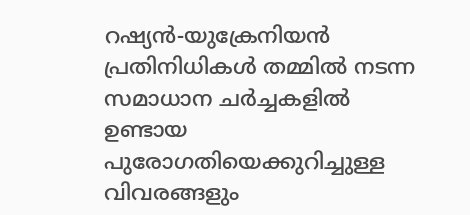റഷ്യന്‍-യുക്രേനിയന്‍ പ്രതിനിധികള്‍ തമ്മില്‍ നടന്ന സമാധാന ചര്‍ച്ചകളില്‍ ഉണ്ടായ പുരോഗതിയെക്കുറിച്ചുള്ള വിവരങ്ങളും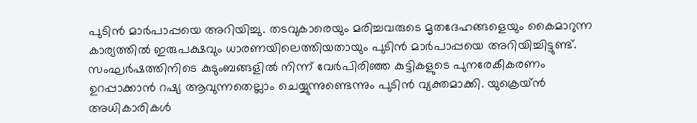പുടിന്‍ മാര്‍പാപ്പയെ അറിയിച്ചു. തടവുകാരെയും മരിച്ചവരുടെ മൃതദേഹങ്ങളെയും കൈമാറുന്ന കാര്യത്തില്‍ ഇരുപക്ഷവും ധാരണയിലെത്തിയതായും പുടിന്‍ മാര്‍പാപ്പയെ അറിയിച്ചിട്ടുണ്ട്. സംഘര്‍ഷത്തിനിടെ കുടുംബങ്ങളില്‍ നിന്ന് വേര്‍പിരിഞ്ഞ കുട്ടികളുടെ പുനരേകീകരണം ഉറപ്പാക്കാന്‍ റഷ്യ ആവുന്നതെല്ലാം ചെയ്യുന്നുണ്ടെന്നും പുടിന്‍ വ്യക്തമാക്കി. യുക്രെയ്ന്‍ അധികാരികള്‍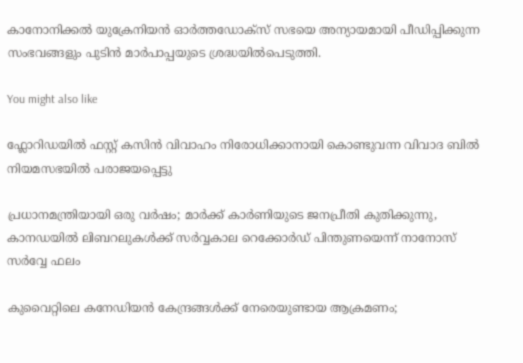കാനോനിക്കല്‍ യുക്രേനിയന്‍ ഓര്‍ത്തഡോക്‌സ് സഭയെ അന്യായമായി പീഡിപ്പിക്കുന്ന സംഭവങ്ങളും പുടിന്‍ മാര്‍പാപ്പയുടെ ശ്രദ്ധയില്‍പെടുത്തി.

You might also like

ഫ്ലോറിഡയിൽ ഫസ്റ്റ് കസിൻ വിവാഹം നിരോധിക്കാനായി കൊണ്ടുവന്ന വിവാദ ബിൽ നിയമസഭയിൽ പരാജയപ്പെട്ടു

പ്രധാനമന്ത്രിയായി ഒരു വർഷം; മാർക്ക് കാർണിയുടെ ജനപ്രീതി കുതിക്കുന്നു, കാനഡയിൽ ലിബറലുകൾക്ക് സർവ്വകാല റെക്കോർഡ് പിന്തുണയെന്ന് നാനോസ് സർവ്വേ ഫലം

കുവൈറ്റിലെ കനേഡിയൻ കേന്ദ്രങ്ങൾക്ക് നേരെയുണ്ടായ ആക്രമണം;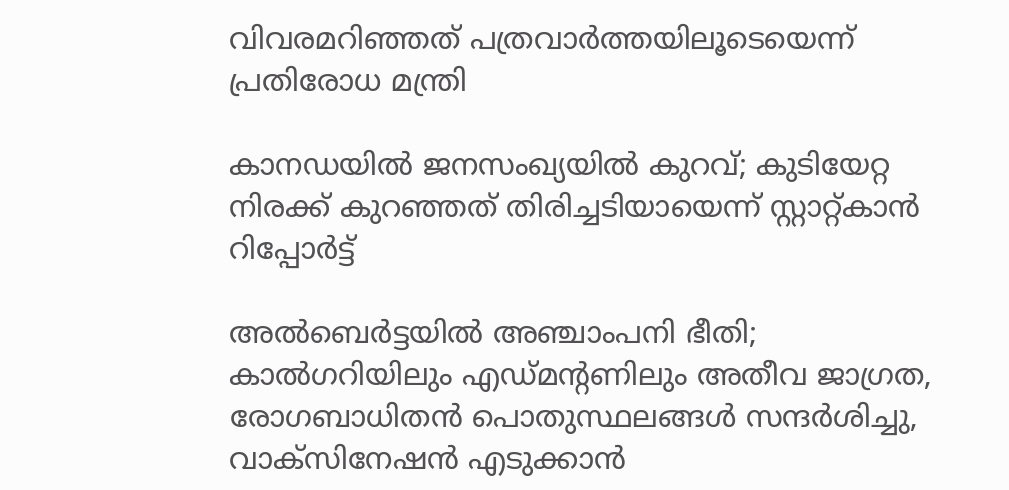വിവരമറിഞ്ഞത് പത്രവാർത്തയിലൂടെയെന്ന് പ്രതിരോധ മന്ത്രി

കാനഡയിൽ ജനസംഖ്യയിൽ കുറവ്; കുടിയേറ്റ നിരക്ക് കുറഞ്ഞത് തിരിച്ചടിയായെന്ന് സ്റ്റാറ്റ്‌കാൻ റിപ്പോർട്ട്

അൽബെർട്ടയിൽ അഞ്ചാംപനി ഭീതി; കാൽഗറിയിലും എഡ്‌മന്റണിലും അതീവ ജാഗ്രത, രോഗബാധിതൻ പൊതുസ്ഥലങ്ങൾ സന്ദർശിച്ചു, വാക്സിനേഷൻ എടുക്കാൻ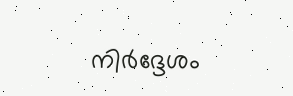നിർദ്ദേശം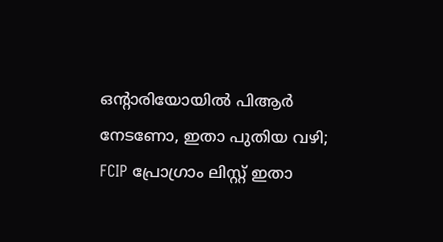ഒൻ്റാരിയോയിൽ പിആർ നേടണോ, ഇതാ പുതിയ വഴി; FCIP പ്രോഗ്രാം ലിസ്റ്റ് ഇതാ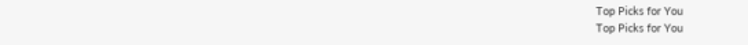Top Picks for You
Top Picks for You